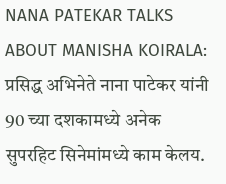NANA PATEKAR TALKS ABOUT MANISHA KOIRALA: प्रसिद्ध अभिनेते नाना पाटेकर यांनी 90 च्या दशकामध्ये अनेक सुपरहिट सिनेमांमध्ये काम केलय.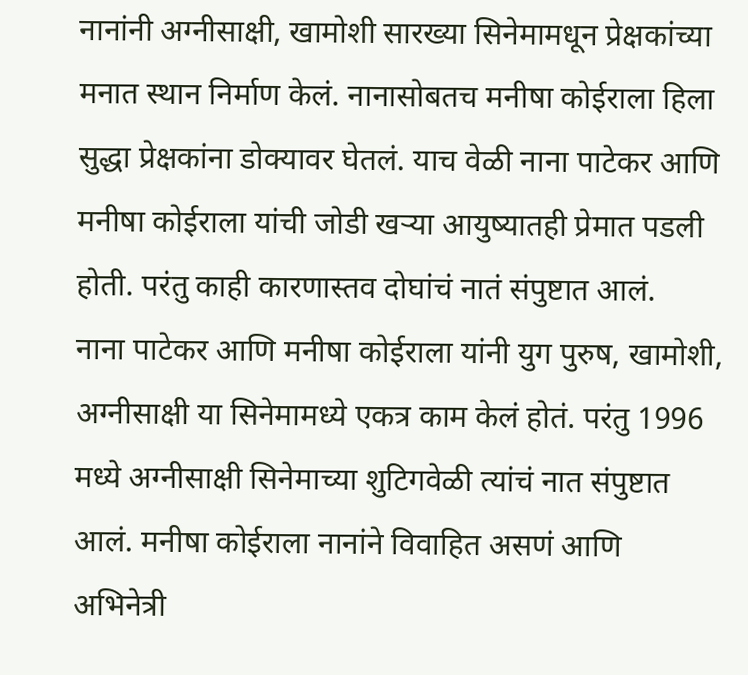नानांनी अग्नीसाक्षी, खामोशी सारख्या सिनेमामधून प्रेक्षकांच्या मनात स्थान निर्माण केलं. नानासोबतच मनीषा कोईराला हिला सुद्धा प्रेक्षकांना डोक्यावर घेतलं. याच वेळी नाना पाटेकर आणि मनीषा कोईराला यांची जोडी खऱ्या आयुष्यातही प्रेमात पडली होती. परंतु काही कारणास्तव दोघांचं नातं संपुष्टात आलं.
नाना पाटेकर आणि मनीषा कोईराला यांनी युग पुरुष, खामोशी, अग्नीसाक्षी या सिनेमामध्ये एकत्र काम केलं होतं. परंतु 1996 मध्ये अग्नीसाक्षी सिनेमाच्या शुटिगवेळी त्यांचं नात संपुष्टात आलं. मनीषा कोईराला नानांने विवाहित असणं आणि अभिनेत्री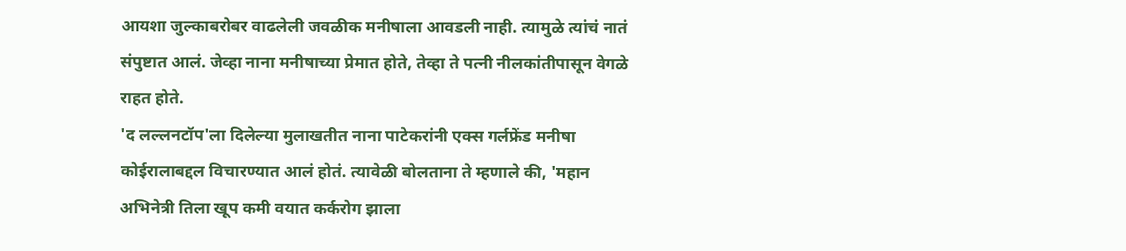आयशा जुल्काबरोबर वाढलेली जवळीक मनीषाला आवडली नाही. त्यामुळे त्यांचं नातं संपुष्टात आलं. जेव्हा नाना मनीषाच्या प्रेमात होते, तेव्हा ते पत्नी नीलकांतीपासून वेगळे राहत होते.
'द लल्लनटॉप'ला दिलेल्या मुलाखतीत नाना पाटेकरांनी एक्स गर्लफ्रेंड मनीषा कोईरालाबद्दल विचारण्यात आलं होतं. त्यावेळी बोलताना ते म्हणाले की, 'महान अभिनेत्री तिला खूप कमी वयात कर्करोग झाला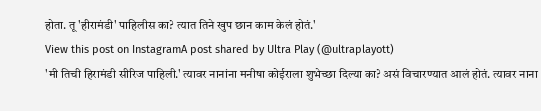होता. तू 'हीरामंडी' पाहिलीस का? त्यात तिने खुप छान काम केलं होतं.'
View this post on InstagramA post shared by Ultra Play (@ultraplayott)
'मी तिची हिरामंडी सीरिज पाहिली.' त्यावर नानांना मनीषा कोईराला शुभेच्छा दिल्या का? असं विचारण्यात आलं होतं. त्यावर नाना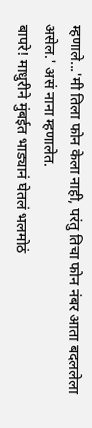म्हणाले...'मी तिला फोन केला नाही, परंतु तिचा फोन नंबर आता बदललेला असेल.' असं नाना म्हणालेत.
बापरे! माधुरीने मुंबईत भाड्यानं घेतलं भलमोठं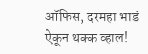ऑफिस, दरमहा भाडं ऐकून थक्क व्हाल!